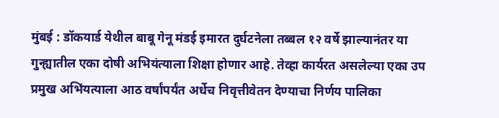मुंबई : डॉकयार्ड येथील बाबू गेनू मंडई इमारत दुर्घटनेला तब्बल १२ वर्षे झाल्यानंतर या गुन्ह्यातील एका दोषी अभियंत्याला शिक्षा होणार आहे. तेव्हा कार्यरत असलेल्या एका उप प्रमुख अभिंयत्याला आठ वर्षांपर्यंत अर्धेच निवृत्तीवेतन देण्याचा निर्णय पालिका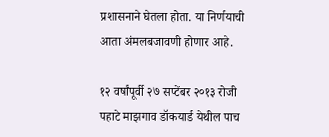प्रशासनाने घेतला होता. या निर्णयाची आता अंमलबजावणी होणार आहे.

१२ वर्षांपूर्वी २७ सप्टेंबर २०१३ रोजी पहाटे माझगाव डॉकयार्ड येथील पाच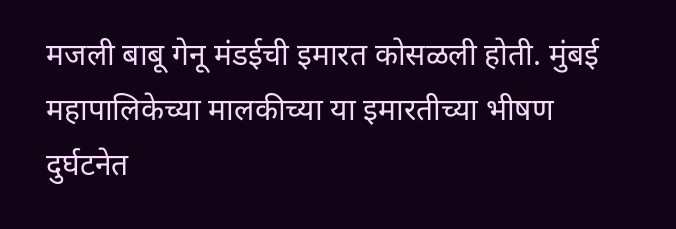मजली बाबू गेनू मंडईची इमारत कोसळली होती. मुंबई महापालिकेच्या मालकीच्या या इमारतीच्या भीषण दुर्घटनेत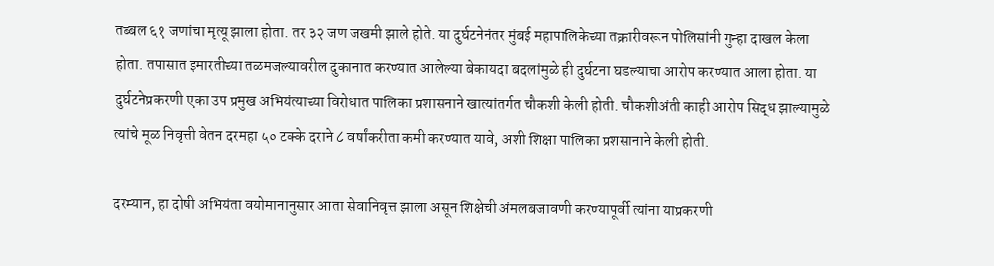तब्बल ६१ जणांचा मृत्यू झाला होता. तर ३२ जण जखमी झाले होते. या दुर्घटनेनंतर मुंबई महापालिकेच्या तक्रारीवरून पोलिसांनी गुन्हा दाखल केला होता. तपासात इमारतीच्या तळमजल्यावरील दुकानात करण्यात आलेल्या बेकायदा बदलांमुळे ही दुर्घटना घडल्याचा आरोप करण्यात आला होता. या दुर्घटनेप्रकरणी एका उप प्रमुख अभियंत्याच्या विरोधात पालिका प्रशासनाने खात्यांतर्गत चौकशी केली होती. चौकशीअंती काही आरोप सिद्ध झाल्यामुळे त्यांचे मूळ निवृत्ती वेतन दरमहा ५० टक्के दराने ८ वर्षांकरीता कमी करण्यात यावे, अशी शिक्षा पालिका प्रशसानाने केली होती.

दरम्यान, हा दोषी अभियंता वयोमानानुसार आता सेवानिवृत्त झाला असून शिक्षेची अंमलबजावणी करण्यापूर्वी त्यांना याप्रकरणी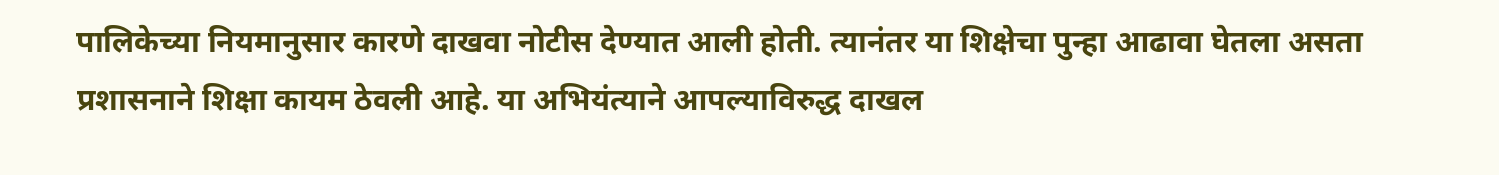पालिकेच्या नियमानुसार कारणे दाखवा नोटीस देण्यात आली होती. त्यानंतर या शिक्षेचा पुन्हा आढावा घेतला असता प्रशासनाने शिक्षा कायम ठेवली आहे. या अभियंत्याने आपल्याविरुद्ध दाखल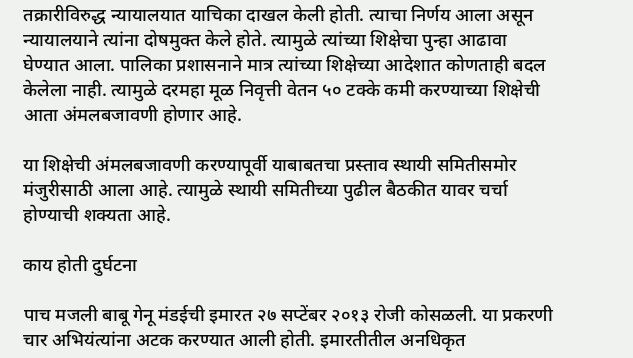तक्रारीविरुद्ध न्यायालयात याचिका दाखल केली होती. त्याचा निर्णय आला असून न्यायालयाने त्यांना दोषमुक्त केले होते. त्यामुळे त्यांच्या शिक्षेचा पुन्हा आढावा घेण्यात आला. पालिका प्रशासनाने मात्र त्यांच्या शिक्षेच्या आदेशात कोणताही बदल केलेला नाही. त्यामुळे दरमहा मूळ निवृत्ती वेतन ५० टक्के कमी करण्याच्या शिक्षेची आता अंमलबजावणी होणार आहे.

या शिक्षेची अंमलबजावणी करण्यापूर्वी याबाबतचा प्रस्ताव स्थायी समितीसमोर मंजुरीसाठी आला आहे. त्यामुळे स्थायी समितीच्या पुढील बैठकीत यावर चर्चा होण्याची शक्यता आहे.

काय होती दुर्घटना

पाच मजली बाबू गेनू मंडईची इमारत २७ सप्टेंबर २०१३ रोजी कोसळली. या प्रकरणी चार अभियंत्यांना अटक करण्यात आली होती. इमारतीतील अनधिकृत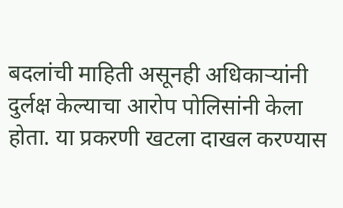बदलांची माहिती असूनही अधिकाऱ्यांनी दुर्लक्ष केल्याचा आरोप पोलिसांनी केला होता. या प्रकरणी खटला दाखल करण्यास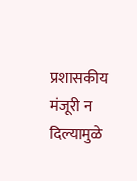प्रशासकीय मंजूरी न दिल्यामुळे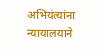अभियंत्यांना न्यायालयाने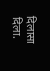दिलासा दिला.